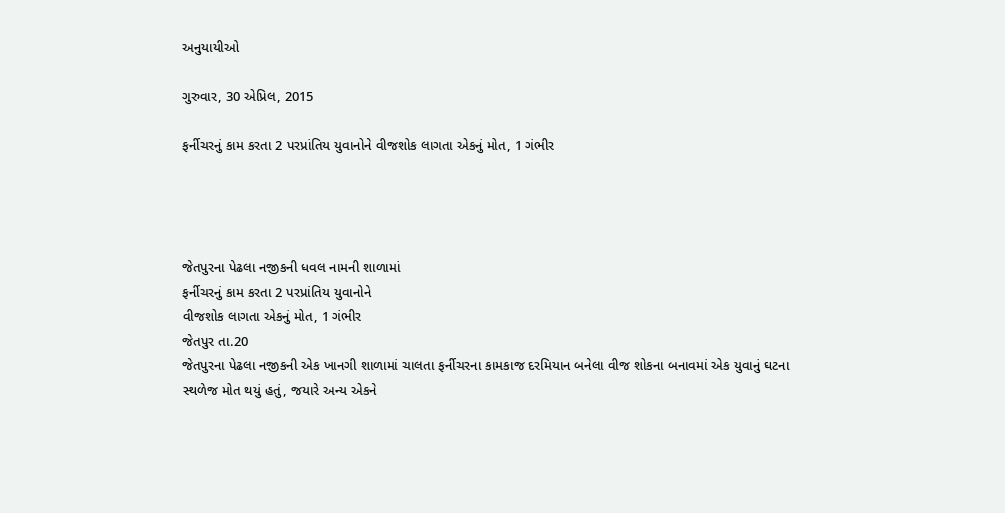અનુયાયીઓ

ગુરુવાર, 30 એપ્રિલ, 2015

ફર્નીચરનું કામ કરતા 2 પરપ્રાંતિય યુવાનોને વીજશોક લાગતા એકનું મોત, 1 ગંભીર




જેતપુરના પેઢલા નજીકની ધવલ નામની શાળામાં
ફર્નીચરનું કામ કરતા 2 પરપ્રાંતિય યુવાનોને
વીજશોક લાગતા એકનું મોત, 1 ગંભીર
જેતપુર તા.20
જેતપુરના પેઢલા નજીકની એક ખાનગી શાળામાં ચાલતા ફર્નીચરના કામકાજ દરમિયાન બનેલા વીજ શોકના બનાવમાં એક યુવાનું ઘટના સ્થળેજ મોત થયું હતું, જયારે અન્ય એકને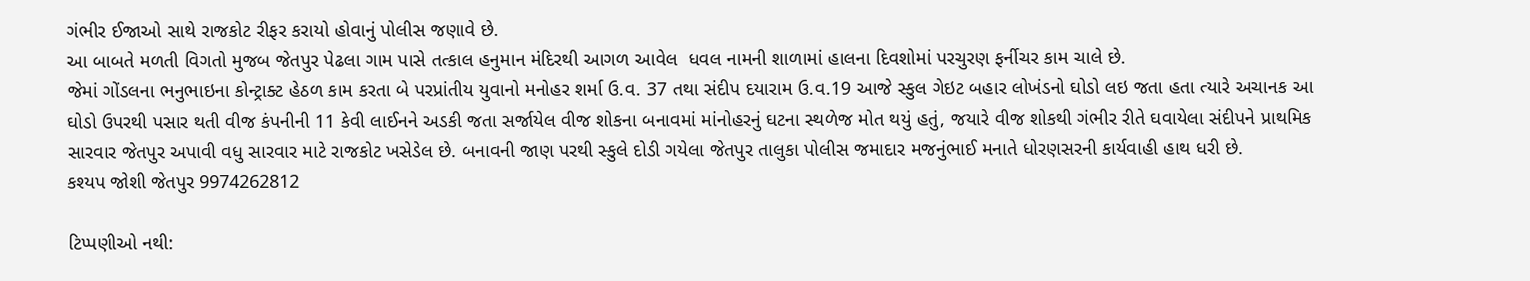ગંભીર ઈજાઓ સાથે રાજકોટ રીફર કરાયો હોવાનું પોલીસ જણાવે છે.
આ બાબતે મળતી વિગતો મુજબ જેતપુર પેઢલા ગામ પાસે તત્કાલ હનુમાન મંદિરથી આગળ આવેલ  ધવલ નામની શાળામાં હાલના દિવશોમાં પરચુરણ ફર્નીચર કામ ચાલે છે.
જેમાં ગોંડલના ભનુભાઇના કોન્ટ્રાક્ટ હેઠળ કામ કરતા બે પરપ્રાંતીય યુવાનો મનોહર શર્મા ઉ.વ. 37 તથા સંદીપ દયારામ ઉ.વ.19 આજે સ્કુલ ગેઇટ બહાર લોખંડનો ઘોડો લઇ જતા હતા ત્યારે અચાનક આ ઘોડો ઉપરથી પસાર થતી વીજ કંપનીની 11 કેવી લાઈનને અડકી જતા સર્જાયેલ વીજ શોકના બનાવમાં માંનોહરનું ઘટના સ્થળેજ મોત થયું હતું, જયારે વીજ શોકથી ગંભીર રીતે ઘવાયેલા સંદીપને પ્રાથમિક સારવાર જેતપુર અપાવી વધુ સારવાર માટે રાજકોટ ખસેડેલ છે. બનાવની જાણ પરથી સ્કુલે દોડી ગયેલા જેતપુર તાલુકા પોલીસ જમાદાર મજનુંભાઈ મનાતે ધોરણસરની કાર્યવાહી હાથ ધરી છે.
કશ્યપ જોશી જેતપુર 9974262812

ટિપ્પણીઓ નથી: